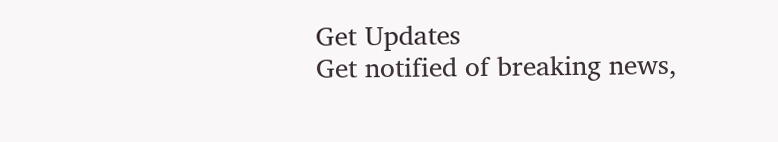Get Updates
Get notified of breaking news,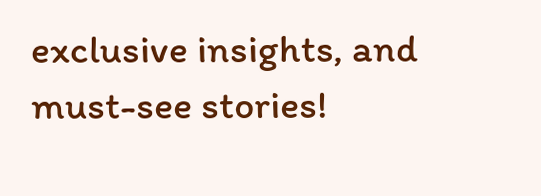exclusive insights, and must-see stories!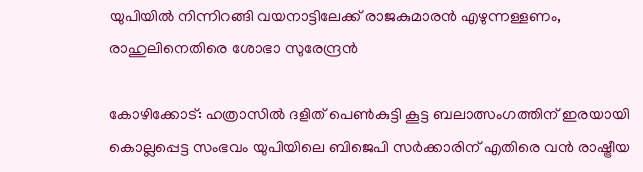യുപിയിൽ നിന്നിറങ്ങി വയനാട്ടിലേക്ക് രാജകുമാരൻ എഴുന്നള്ളണം, രാഹുലിനെതിരെ ശോഭാ സുരേന്ദ്രൻ

കോഴിക്കോട്: ഹത്രാസിൽ ദളിത് പെൺകുട്ടി കൂട്ട ബലാത്സംഗത്തിന് ഇരയായി കൊല്ലപ്പെട്ട സംഭവം യുപിയിലെ ബിജെപി സർക്കാരിന് എതിരെ വൻ രാഷ്ട്രീയ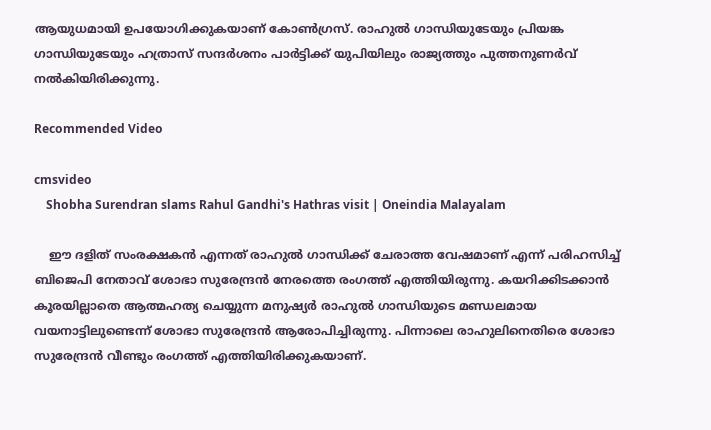ആയുധമായി ഉപയോഗിക്കുകയാണ് കോൺഗ്രസ്. രാഹുൽ ഗാന്ധിയുടേയും പ്രിയങ്ക ഗാന്ധിയുടേയും ഹത്രാസ് സന്ദർശനം പാർട്ടിക്ക് യുപിയിലും രാജ്യത്തും പുത്തനുണർവ് നൽകിയിരിക്കുന്നു.

Recommended Video

cmsvideo
    Shobha Surendran slams Rahul Gandhi's Hathras visit | Oneindia Malayalam

    ഈ ദളിത് സംരക്ഷകൻ എന്നത് രാഹുൽ ഗാന്ധിക്ക് ചേരാത്ത വേഷമാണ് എന്ന് പരിഹസിച്ച് ബിജെപി നേതാവ് ശോഭാ സുരേന്ദ്രൻ നേരത്തെ രംഗത്ത് എത്തിയിരുന്നു. കയറിക്കിടക്കാൻ കൂരയില്ലാതെ ആത്മഹത്യ ചെയ്യുന്ന മനുഷ്യർ രാഹുൽ ഗാന്ധിയുടെ മണ്ഡലമായ വയനാട്ടിലുണ്ടെന്ന് ശോഭാ സുരേന്ദ്രൻ ആരോപിച്ചിരുന്നു. പിന്നാലെ രാഹുലിനെതിരെ ശോഭാ സുരേന്ദ്രൻ വീണ്ടും രംഗത്ത് എത്തിയിരിക്കുകയാണ്.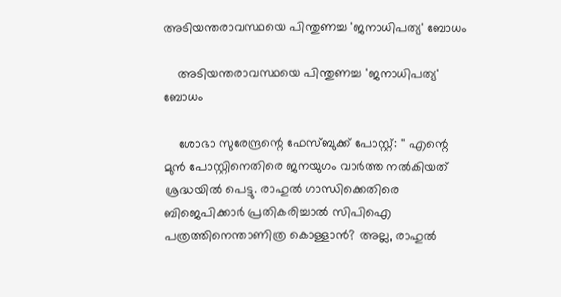അടിയന്തരാവസ്ഥയെ പിന്തുണച്ച 'ജനാധിപത്യ' ബോധം

    അടിയന്തരാവസ്ഥയെ പിന്തുണച്ച 'ജനാധിപത്യ' ബോധം

    ശോഭാ സുരേന്ദ്രന്റെ ഫേസ്ബുക്ക് പോസ്റ്റ്: '' എന്റെ മുൻ പോസ്റ്റിനെതിരെ ജനയുഗം വാർത്ത നൽകിയത് ശ്രദ്ധയിൽ പെട്ടു. രാഹുൽ ഗാന്ധിക്കെതിരെ ബിജെപിക്കാർ പ്രതികരിച്ചാൽ സിപിഐ പത്രത്തിനെന്താണിത്ര കൊള്ളാൻ? അല്ല, രാഹുൽ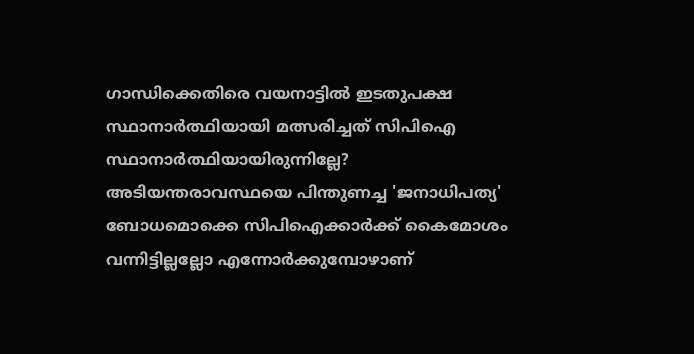ഗാന്ധിക്കെതിരെ വയനാട്ടിൽ ഇടതുപക്ഷ സ്ഥാനാർത്ഥിയായി മത്സരിച്ചത് സിപിഐ സ്ഥാനാർത്ഥിയായിരുന്നില്ലേ? അടിയന്തരാവസ്ഥയെ പിന്തുണച്ച 'ജനാധിപത്യ' ബോധമൊക്കെ സിപിഐക്കാർക്ക് കൈമോശം വന്നിട്ടില്ലല്ലോ എന്നോർക്കുമ്പോഴാണ്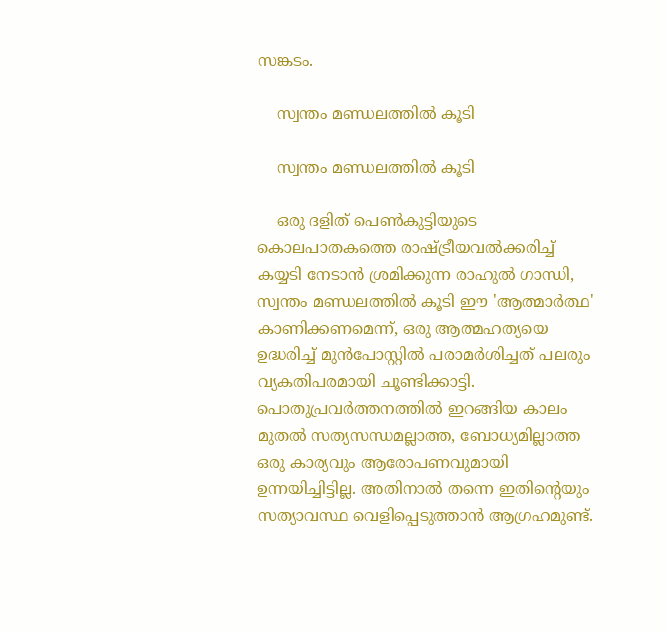സങ്കടം.

    സ്വന്തം മണ്ഡലത്തിൽ കൂടി

    സ്വന്തം മണ്ഡലത്തിൽ കൂടി

    ഒരു ദളിത്‌ പെൺകുട്ടിയുടെ കൊലപാതകത്തെ രാഷ്ട്രീയവൽക്കരിച്ച് കയ്യടി നേടാൻ ശ്രമിക്കുന്ന രാഹുൽ ഗാന്ധി, സ്വന്തം മണ്ഡലത്തിൽ കൂടി ഈ 'ആത്മാർത്ഥ' കാണിക്കണമെന്ന്, ഒരു ആത്മഹത്യയെ ഉദ്ധരിച്ച് മുൻപോസ്റ്റിൽ പരാമർശിച്ചത് പലരും വ്യകതിപരമായി ചൂണ്ടിക്കാട്ടി. പൊതുപ്രവർത്തനത്തിൽ ഇറങ്ങിയ കാലം മുതൽ സത്യസന്ധമല്ലാത്ത, ബോധ്യമില്ലാത്ത ഒരു കാര്യവും ആരോപണവുമായി ഉന്നയിച്ചിട്ടില്ല. അതിനാൽ തന്നെ ഇതിന്റെയും സത്യാവസ്ഥ വെളിപ്പെടുത്താൻ ആഗ്രഹമുണ്ട്.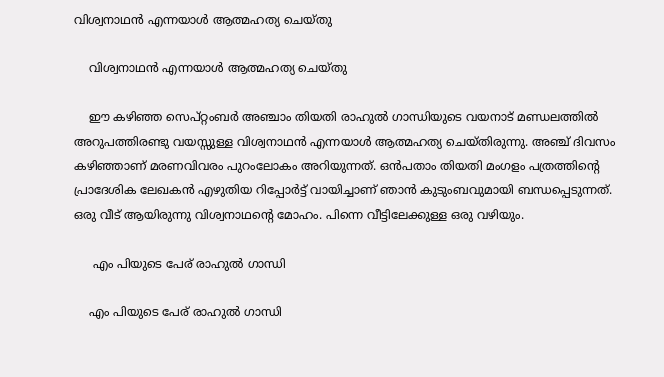വിശ്വനാഥൻ എന്നയാൾ ആത്മഹത്യ ചെയ്തു

    വിശ്വനാഥൻ എന്നയാൾ ആത്മഹത്യ ചെയ്തു

    ഈ കഴിഞ്ഞ സെപ്റ്റംബർ അഞ്ചാം തിയതി രാഹുൽ ഗാന്ധിയുടെ വയനാട് മണ്ഡലത്തിൽ അറുപത്തിരണ്ടു വയസ്സുള്ള വിശ്വനാഥൻ എന്നയാൾ ആത്മഹത്യ ചെയ്തിരുന്നു. അഞ്ച് ദിവസം കഴിഞ്ഞാണ് മരണവിവരം പുറംലോകം അറിയുന്നത്. ഒൻപതാം തിയതി മംഗളം പത്രത്തിന്റെ പ്രാദേശിക ലേഖകൻ എഴുതിയ റിപ്പോർട്ട് വായിച്ചാണ് ഞാൻ കുടുംബവുമായി ബന്ധപ്പെടുന്നത്. ഒരു വീട് ആയിരുന്നു വിശ്വനാഥന്റെ മോഹം. പിന്നെ വീട്ടിലേക്കുള്ള ഒരു വഴിയും.

     എം പിയുടെ പേര് രാഹുൽ ഗാന്ധി

    എം പിയുടെ പേര് രാഹുൽ ഗാന്ധി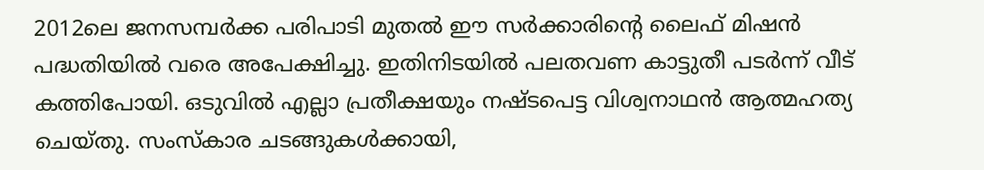2012ലെ ജനസമ്പർക്ക പരിപാടി മുതൽ ഈ സർക്കാരിന്റെ ലൈഫ് മിഷൻ പദ്ധതിയിൽ വരെ അപേക്ഷിച്ചു. ഇതിനിടയിൽ പലതവണ കാട്ടുതീ പടർന്ന് വീട് കത്തിപോയി. ഒടുവിൽ എല്ലാ പ്രതീക്ഷയും നഷ്ടപെട്ട വിശ്വനാഥൻ ആത്മഹത്യ ചെയ്തു. സംസ്കാര ചടങ്ങുകൾക്കായി,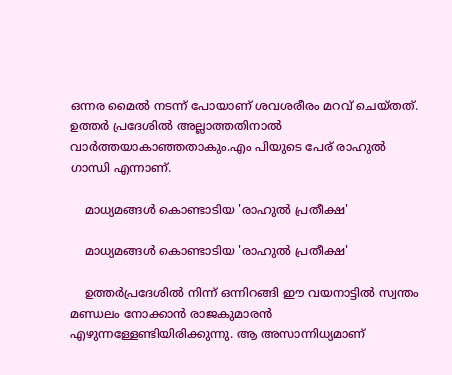ഒന്നര മൈൽ നടന്ന് പോയാണ് ശവശരീരം മറവ് ചെയ്തത്. ഉത്തർ പ്രദേശിൽ അല്ലാത്തതിനാൽ വാർത്തയാകാഞ്ഞതാകും.എം പിയുടെ പേര് രാഹുൽ ഗാന്ധി എന്നാണ്.

    മാധ്യമങ്ങൾ കൊണ്ടാടിയ 'രാഹുൽ പ്രതീക്ഷ'

    മാധ്യമങ്ങൾ കൊണ്ടാടിയ 'രാഹുൽ പ്രതീക്ഷ'

    ഉത്തർപ്രദേശിൽ നിന്ന് ഒന്നിറങ്ങി ഈ വയനാട്ടിൽ സ്വന്തം മണ്ഡലം നോക്കാൻ രാജകുമാരൻ എഴുന്നള്ളേണ്ടിയിരിക്കുന്നു. ആ അസാന്നിധ്യമാണ്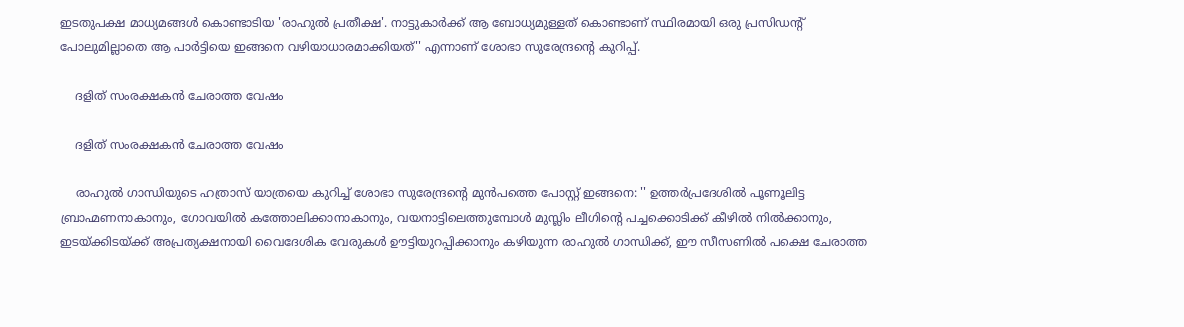ഇടതുപക്ഷ മാധ്യമങ്ങൾ കൊണ്ടാടിയ 'രാഹുൽ പ്രതീക്ഷ'. നാട്ടുകാർക്ക് ആ ബോധ്യമുള്ളത് കൊണ്ടാണ് സ്ഥിരമായി ഒരു പ്രസിഡന്റ്‌ പോലുമില്ലാതെ ആ പാർട്ടിയെ ഇങ്ങനെ വഴിയാധാരമാക്കിയത്'' എന്നാണ് ശോഭാ സുരേന്ദ്രന്റെ കുറിപ്പ്.

    ദളിത് സംരക്ഷകൻ ചേരാത്ത വേഷം

    ദളിത് സംരക്ഷകൻ ചേരാത്ത വേഷം

    രാഹുൽ ഗാന്ധിയുടെ ഹത്രാസ് യാത്രയെ കുറിച്ച് ശോഭാ സുരേന്ദ്രന്റെ മുൻപത്തെ പോസ്റ്റ് ഇങ്ങനെ: '' ഉത്തർപ്രദേശിൽ പൂണൂലിട്ട ബ്രാഹ്മണനാകാനും, ഗോവയിൽ കത്തോലിക്കാനാകാനും, വയനാട്ടിലെത്തുമ്പോൾ മുസ്ലിം ലീഗിന്റെ പച്ചക്കൊടിക്ക് കീഴിൽ നിൽക്കാനും, ഇടയ്ക്കിടയ്ക്ക് അപ്രത്യക്ഷനായി വൈദേശിക വേരുകൾ ഊട്ടിയുറപ്പിക്കാനും കഴിയുന്ന രാഹുൽ ഗാന്ധിക്ക്, ഈ സീസണിൽ പക്ഷെ ചേരാത്ത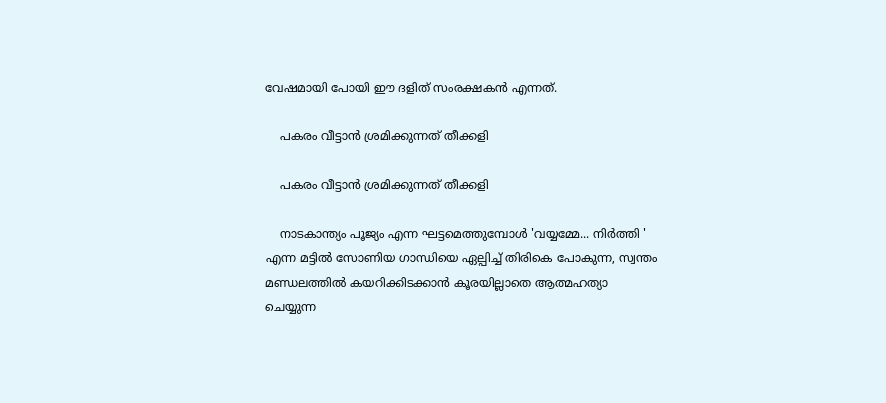വേഷമായി പോയി ഈ ദളിത് സംരക്ഷകൻ എന്നത്.

    പകരം വീട്ടാൻ ശ്രമിക്കുന്നത് തീക്കളി

    പകരം വീട്ടാൻ ശ്രമിക്കുന്നത് തീക്കളി

    നാടകാന്ത്യം പൂജ്യം എന്ന ഘട്ടമെത്തുമ്പോൾ 'വയ്യമ്മേ... നിർത്തി ' എന്ന മട്ടിൽ സോണിയ ഗാന്ധിയെ ഏല്പിച്ച് തിരികെ പോകുന്ന, സ്വന്തം മണ്ഡലത്തിൽ കയറിക്കിടക്കാൻ കൂരയില്ലാതെ ആത്മഹത്യാ ചെയ്യുന്ന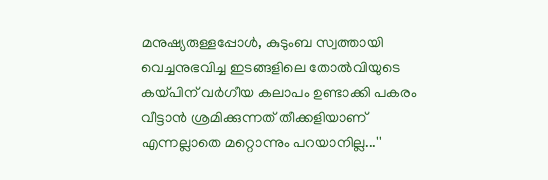മനുഷ്യരുള്ളപ്പോൾ, കുടുംബ സ്വത്തായി വെച്ചനുഭവിച്ച ഇടങ്ങളിലെ തോൽവിയുടെ കയ്പിന് വർഗീയ കലാപം ഉണ്ടാക്കി പകരം വീട്ടാൻ ശ്രമിക്കുന്നത് തീക്കളിയാണ് എന്നല്ലാതെ മറ്റൊന്നും പറയാനില്ല...''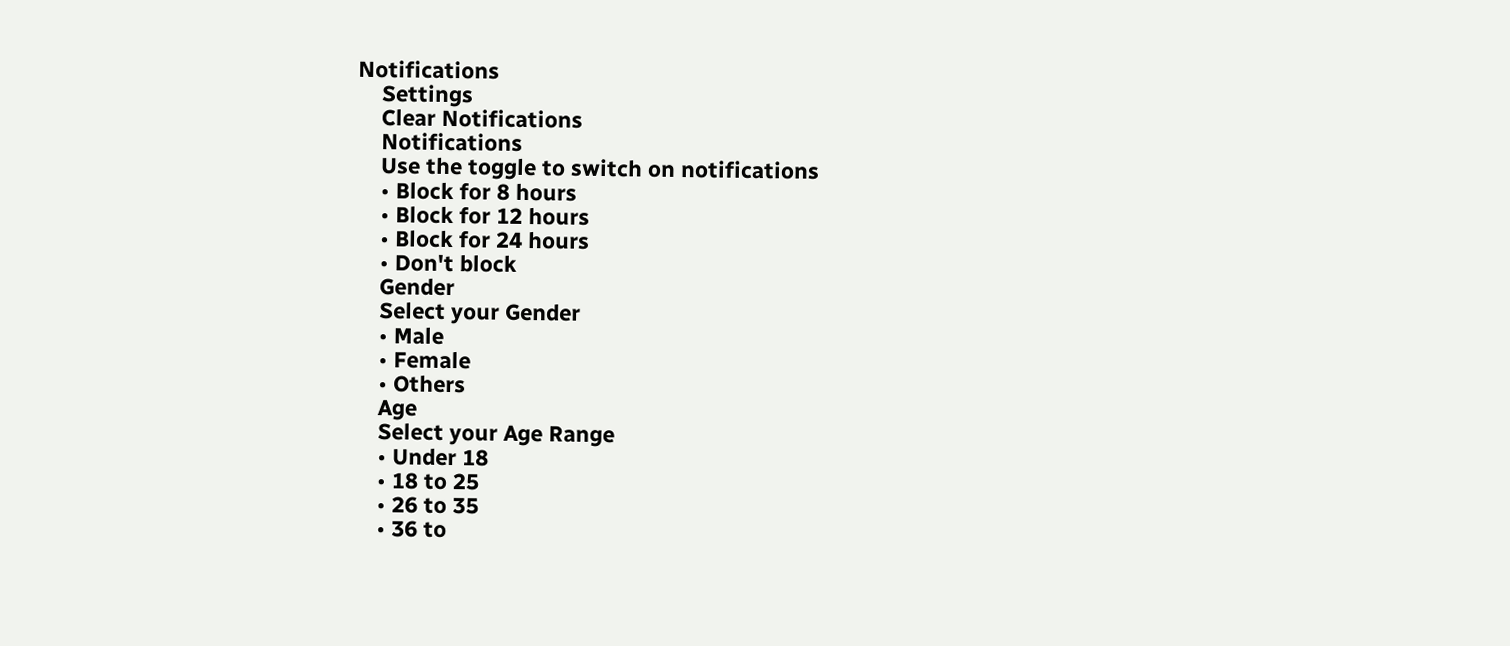Notifications
    Settings
    Clear Notifications
    Notifications
    Use the toggle to switch on notifications
    • Block for 8 hours
    • Block for 12 hours
    • Block for 24 hours
    • Don't block
    Gender
    Select your Gender
    • Male
    • Female
    • Others
    Age
    Select your Age Range
    • Under 18
    • 18 to 25
    • 26 to 35
    • 36 to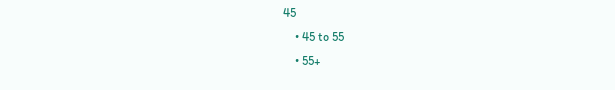45
    • 45 to 55
    • 55+